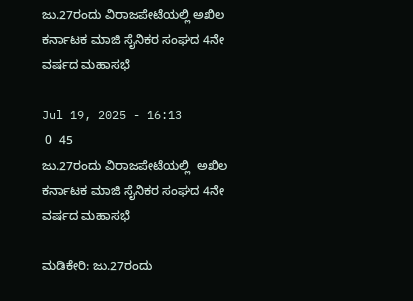ಜು.27ರಂದು ವಿರಾಜಪೇಟೆಯಲ್ಲಿ ಅಖಿಲ ಕರ್ನಾಟಕ ಮಾಜಿ ಸೈನಿಕರ ಸಂಘದ 4ನೇ ವರ್ಷದ ಮಹಾಸಭೆ

Jul 19, 2025 - 16:13
 0  45
ಜು.27ರಂದು ವಿರಾಜಪೇಟೆಯಲ್ಲಿ  ಅಖಿಲ ಕರ್ನಾಟಕ ಮಾಜಿ ಸೈನಿಕರ ಸಂಘದ 4ನೇ ವರ್ಷದ ಮಹಾಸಭೆ

ಮಡಿಕೇರಿ: ಜು.27ರಂದು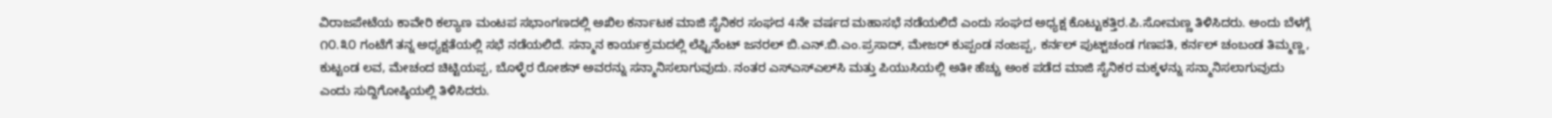ವಿರಾಜಪೇಟೆಯ ಕಾವೇರಿ ಕಲ್ಯಾಣ ಮಂಟಪ ಸಭಾಂಗಣದಲ್ಲಿ ಅಖಿಲ ಕರ್ನಾಟಕ ಮಾಜಿ ಸೈನಿಕರ ಸಂಘದ 4ನೇ ವರ್ಷದ ಮಹಾಸಭೆ ನಡೆಯಲಿದೆ ಎಂದು ಸಂಘದ ಅಧ್ಯಕ್ಷ ಕೊಟ್ಟುಕತ್ತಿರ.ಪಿ.ಸೋಮಣ್ಣ ತಿಳಿಸಿದರು. ಅಂದು ಬೆಳಗ್ಗೆ ೧೦.೩೦ ಗಂಟೆಗೆ ತನ್ನ ಅಧ್ಯಕ್ಷತೆಯಲ್ಲಿ ಸಭೆ ನಡೆಯಲಿದೆ. ಸನ್ಮಾನ ಕಾರ್ಯಕ್ರಮದಲ್ಲಿ ಲೆಫ್ಟಿನೆಂಟ್ ಜನರಲ್ ಬಿ.ಎನ್.ಬಿ.ಎಂ.ಪ್ರಸಾದ್, ಮೇಜರ್ ಕುಪ್ಪಂಡ ನಂಜಪ್ಪ, ಕರ್ನಲ್ ಪುಟ್ಟ್‌ಚಂಡ ಗಣಪತಿ, ಕರ್ನಲ್ ಚಂಬಂಡ ತಿಮ್ಮಣ್ಣ, ಕುಟ್ಟಂಡ ಲವ, ಮೇಚಂದ ಚಿಟ್ಟಿಯಪ್ಪ, ಬೊಳ್ಳೆರ ರೋಶನ್ ಅವರನ್ನು ಸನ್ಮಾನಿಸಲಾಗುವುದು. ನಂತರ ಎಸ್‌ಎಸ್‌ಎಲ್‌ಸಿ ಮತ್ತು ಪಿಯುಸಿಯಲ್ಲಿ ಅತೀ ಹೆಚ್ಚು ಅಂಕ ಪಡೆದ ಮಾಜಿ ಸೈನಿಕರ ಮಕ್ಕಳನ್ನು ಸನ್ಮಾನಿಸಲಾಗುವುದು ಎಂದು ಸುದ್ದಿಗೋಷ್ಠಿಯಲ್ಲಿ ತಿಳಿಸಿದರು.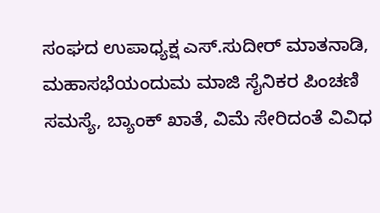ಸಂಘದ ಉಪಾಧ್ಯಕ್ಷ ಎಸ್.ಸುದೀರ್ ಮಾತನಾಡಿ, ಮಹಾಸಭೆಯಂದುಮ ಮಾಜಿ ಸೈನಿಕರ ಪಿಂಚಣಿ ಸಮಸ್ಯೆ, ಬ್ಯಾಂಕ್ ಖಾತೆ, ವಿಮೆ ಸೇರಿದಂತೆ ವಿವಿಧ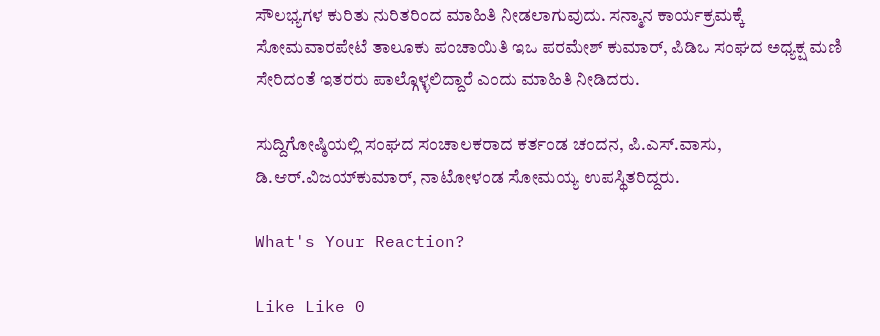ಸೌಲಭ್ಯಗಳ ಕುರಿತು ನುರಿತರಿಂದ ಮಾಹಿತಿ ನೀಡಲಾಗುವುದು. ಸನ್ಮಾನ ಕಾರ್ಯಕ್ರಮಕ್ಕೆ ಸೋಮವಾರಪೇಟೆ ತಾಲೂಕು ಪಂಚಾಯಿತಿ ಇಒ ಪರಮೇಶ್ ಕುಮಾರ್, ಪಿಡಿಒ ಸಂಘದ ಅಧ್ಯಕ್ಷ ಮಣಿ ಸೇರಿದಂತೆ ಇತರರು ಪಾಲ್ಗೊಳ್ಳಲಿದ್ದಾರೆ ಎಂದು ಮಾಹಿತಿ ನೀಡಿದರು.

ಸುದ್ದಿಗೋಷ್ಠಿಯಲ್ಲಿ ಸಂಘದ ಸಂಚಾಲಕರಾದ ಕರ್ತಂಡ ಚಂದನ, ಪಿ.ಎಸ್.ವಾಸು, ಡಿ.ಆರ್.ವಿಜಯ್‌ಕುಮಾರ್, ನಾಟೋಳಂಡ ಸೋಮಯ್ಯ ಉಪಸ್ಥಿತರಿದ್ದರು.

What's Your Reaction?

Like Like 0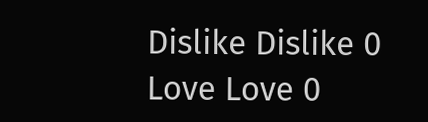Dislike Dislike 0
Love Love 0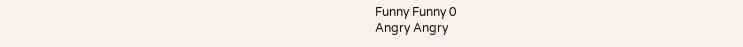Funny Funny 0
Angry Angry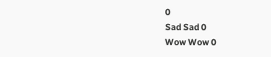0
Sad Sad 0
Wow Wow 0